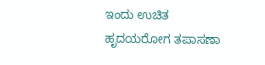ಇಂದು ಉಚಿತ ಹೃದಯರೋಗ ತಪಾಸಣಾ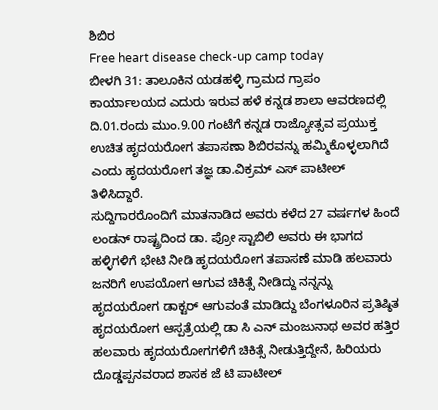ಶಿಬಿರ
Free heart disease check-up camp today
ಬೀಳಗಿ 31: ತಾಲೂಕಿನ ಯಡಹಳ್ಳಿ ಗ್ರಾಮದ ಗ್ರಾಪಂ ಕಾರ್ಯಾಲಯದ ಎದುರು ಇರುವ ಹಳೆ ಕನ್ನಡ ಶಾಲಾ ಆವರಣದಲ್ಲಿ ದಿ.01.ರಂದು ಮುಂ.9.00 ಗಂಟೆಗೆ ಕನ್ನಡ ರಾಜ್ಯೋತ್ಸವ ಪ್ರಯುಕ್ತ ಉಚಿತ ಹೃದಯರೋಗ ತಪಾಸಣಾ ಶಿಬಿರವನ್ನು ಹಮ್ಮಿಕೊಳ್ಳಲಾಗಿದೆ ಎಂದು ಹೃದಯರೋಗ ತಜ್ಞ ಡಾ.ವಿಕ್ರಮ್ ಎಸ್ ಪಾಟೀಲ್ ತಿಳಿಸಿದ್ದಾರೆ.
ಸುದ್ದಿಗಾರರೊಂದಿಗೆ ಮಾತನಾಡಿದ ಅವರು ಕಳೆದ 27 ವರ್ಷಗಳ ಹಿಂದೆ ಲಂಡನ್ ರಾಷ್ಟ್ರದಿಂದ ಡಾ. ಪ್ರೋ ಸ್ಟಾಬಿಲಿ ಅವರು ಈ ಭಾಗದ ಹಳ್ಳಿಗಳಿಗೆ ಭೇಟಿ ನೀಡಿ ಹೃದಯರೋಗ ತಪಾಸಣೆ ಮಾಡಿ ಹಲವಾರು ಜನರಿಗೆ ಉಪಯೋಗ ಆಗುವ ಚಿಕಿತ್ಸೆ ನೀಡಿದ್ದು ನನ್ನನ್ನು ಹೃದಯರೋಗ ಡಾಕ್ಟರ್ ಆಗುವಂತೆ ಮಾಡಿದ್ದು ಬೆಂಗಳೂರಿನ ಪ್ರತಿಷ್ಠಿತ ಹೃದಯರೋಗ ಆಸ್ಪತ್ರೆಯಲ್ಲಿ ಡಾ ಸಿ ಎನ್ ಮಂಜುನಾಥ ಅವರ ಹತ್ತಿರ ಹಲವಾರು ಹೃದಯರೋಗಗಳಿಗೆ ಚಿಕಿತ್ಸೆ ನೀಡುತ್ತಿದ್ದೇನೆ, ಹಿರಿಯರು ದೊಡ್ಡಪ್ಪನವರಾದ ಶಾಸಕ ಜೆ ಟಿ ಪಾಟೀಲ್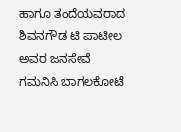ಹಾಗೂ ತಂದೆಯವರಾದ ಶಿವನಗೌಡ ಟಿ ಪಾಟೀಲ ಅವರ ಜನಸೇವೆ ಗಮನಿಸಿ ಬಾಗಲಕೋಟೆ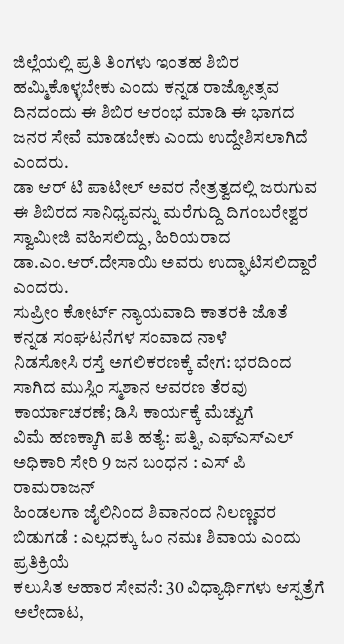ಜಿಲ್ಲೆಯಲ್ಲಿ ಪ್ರತಿ ತಿಂಗಳು ಇಂತಹ ಶಿಬಿರ ಹಮ್ಮಿಕೊಳ್ಳಬೇಕು ಎಂದು ಕನ್ನಡ ರಾಜ್ಯೋತ್ಸವ ದಿನದಂದು ಈ ಶಿಬಿರ ಆರಂಭ ಮಾಡಿ ಈ ಭಾಗದ ಜನರ ಸೇವೆ ಮಾಡಬೇಕು ಎಂದು ಉದ್ದೇಶಿಸಲಾಗಿದೆ ಎಂದರು.
ಡಾ ಆರ್ ಟಿ ಪಾಟೀಲ್ ಅವರ ನೇತ್ರತ್ವದಲ್ಲಿ ಜರುಗುವ ಈ ಶಿಬಿರದ ಸಾನಿಧ್ಯವನ್ನು ಮರೆಗುದ್ದಿ ದಿಗಂಬರೇಶ್ವರ ಸ್ವಾಮೀಜಿ ವಹಿಸಲಿದ್ದು, ಹಿರಿಯರಾದ ಡಾ.ಎಂ.ಆರ್.ದೇಸಾಯಿ ಅವರು ಉದ್ಘಾಟಿಸಲಿದ್ದಾರೆ ಎಂದರು.
ಸುಪ್ರೀಂ ಕೋರ್ಟ್ ನ್ಯಾಯವಾದಿ ಕಾತರಕಿ ಜೊತೆ ಕನ್ನಡ ಸಂಘಟನೆಗಳ ಸಂವಾದ ನಾಳೆ
ನಿಡಸೋಸಿ ರಸ್ತೆ ಅಗಲಿಕರಣಕ್ಕೆ ವೇಗ: ಭರದಿಂದ ಸಾಗಿದ ಮುಸ್ಲಿಂ ಸ್ಮಶಾನ ಆವರಣ ತೆರವು ಕಾರ್ಯಾಚರಣೆ; ಡಿಸಿ ಕಾರ್ಯಕ್ಕೆ ಮೆಚ್ವುಗೆ
ವಿಮೆ ಹಣಕ್ಕಾಗಿ ಪತಿ ಹತ್ಯೆ: ಪತ್ನಿ, ಎಫ್ಎಸ್ಎಲ್ ಅಧಿಕಾರಿ ಸೇರಿ 9 ಜನ ಬಂಧನ : ಎಸ್ ಪಿ ರಾಮರಾಜನ್
ಹಿಂಡಲಗಾ ಜೈಲಿನಿಂದ ಶಿವಾನಂದ ನಿಲಣ್ಣವರ ಬಿಡುಗಡೆ : ಎಲ್ಲದಕ್ಕು ಓಂ ನಮಃ ಶಿವಾಯ ಎಂದು ಪ್ರತಿಕ್ರಿಯೆ
ಕಲುಸಿತ ಆಹಾರ ಸೇವನೆ: 30 ವಿಧ್ಯಾರ್ಥಿಗಳು ಆಸ್ಪತ್ರೆಗೆ ಅಲೇದಾಟ,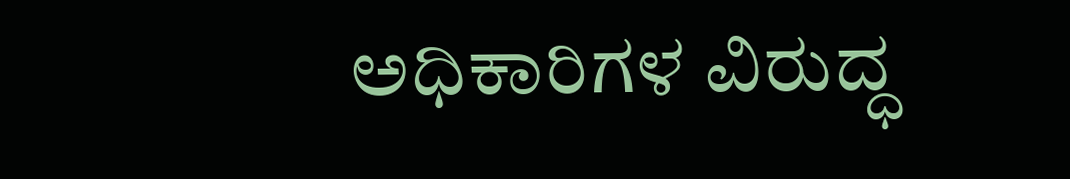ಅಧಿಕಾರಿಗಳ ವಿರುದ್ಧ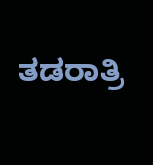ತಡರಾತ್ರಿ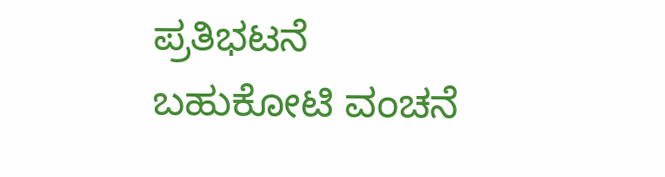ಪ್ರತಿಭಟನೆ
ಬಹುಕೋಟಿ ವಂಚನೆ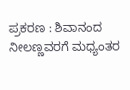ಪ್ರಕರಣ : ಶಿವಾನಂದ ನೀಲಣ್ಣವರಗೆ ಮಧ್ಯಂತರ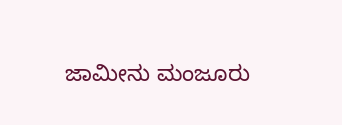ಜಾಮೀನು ಮಂಜೂರು